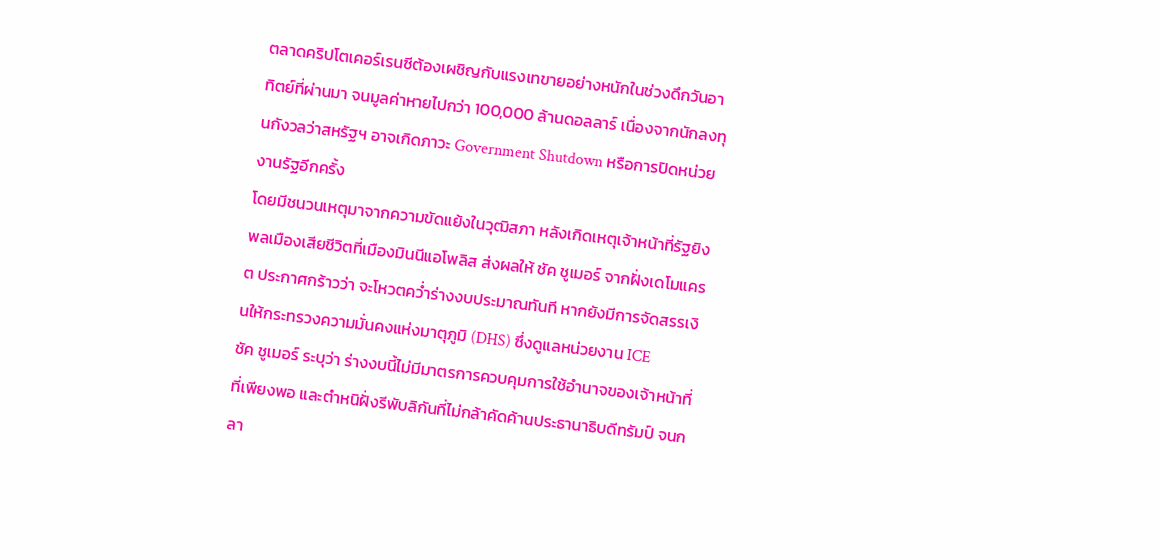ตลาดคริปโตเคอร์เรนซีต้องเผชิญกับแรงเทขายอย่างหนักในช่วงดึกวันอาทิตย์ที่ผ่านมา จนมูลค่าหายไปกว่า 100,000 ล้านดอลลาร์ เนื่องจากนักลงทุนกังวลว่าสหรัฐฯ อาจเกิดภาวะ Government Shutdown หรือการปิดหน่วยงานรัฐอีกครั้ง
โดยมีชนวนเหตุมาจากความขัดแย้งในวุฒิสภา หลังเกิดเหตุเจ้าหน้าที่รัฐยิงพลเมืองเสียชีวิตที่เมืองมินนีแอโพลิส ส่งผลให้ ชัค ชูเมอร์ จากฝั่งเดโมแครต ประกาศกร้าวว่า จะโหวตคว่ำร่างงบประมาณทันที หากยังมีการจัดสรรเงินให้กระทรวงความมั่นคงแห่งมาตุภูมิ (DHS) ซึ่งดูแลหน่วยงาน ICE
ชัค ชูเมอร์ ระบุว่า ร่างงบนี้ไม่มีมาตรการควบคุมการใช้อำนาจของเจ้าหน้าที่ที่เพียงพอ และตำหนิฝั่งรีพับลิกันที่ไม่กล้าคัดค้านประธานาธิบดีทรัมป์ จนกลา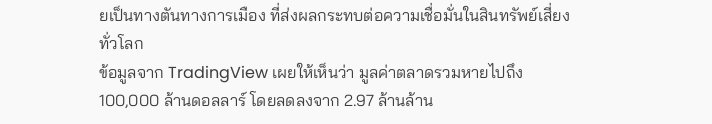ยเป็นทางตันทางการเมือง ที่ส่งผลกระทบต่อความเชื่อมั่นในสินทรัพย์เสี่ยงทั่วโลก
ข้อมูลจาก TradingView เผยให้เห็นว่า มูลค่าตลาดรวมหายไปถึง 100,000 ล้านดอลลาร์ โดยลดลงจาก 2.97 ล้านล้าน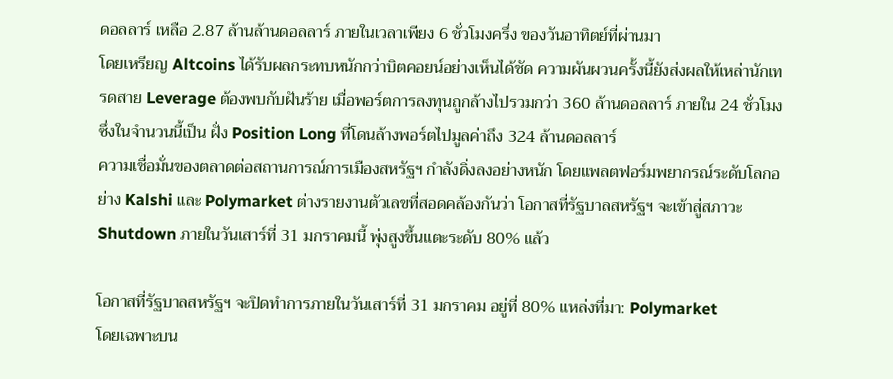ดอลลาร์ เหลือ 2.87 ล้านล้านดอลลาร์ ภายในเวลาเพียง 6 ชั่วโมงครึ่ง ของวันอาทิตย์ที่ผ่านมา
โดยเหรียญ Altcoins ได้รับผลกระทบหนักกว่าบิตคอยน์อย่างเห็นได้ชัด ความผันผวนครั้งนี้ยังส่งผลให้เหล่านักเทรดสาย Leverage ต้องพบกับฝันร้าย เมื่อพอร์ตการลงทุนถูกล้างไปรวมกว่า 360 ล้านดอลลาร์ ภายใน 24 ชั่วโมง ซึ่งในจำนวนนี้เป็น ฝั่ง Position Long ที่โดนล้างพอร์ตไปมูลค่าถึง 324 ล้านดอลลาร์
ความเชื่อมั่นของตลาดต่อสถานการณ์การเมืองสหรัฐฯ กำลังดิ่งลงอย่างหนัก โดยแพลตฟอร์มพยากรณ์ระดับโลกอย่าง Kalshi และ Polymarket ต่างรายงานตัวเลขที่สอดคล้องกันว่า โอกาสที่รัฐบาลสหรัฐฯ จะเข้าสู่สภาวะ Shutdown ภายในวันเสาร์ที่ 31 มกราคมนี้ พุ่งสูงขึ้นแตะระดับ 80% แล้ว

โอกาสที่รัฐบาลสหรัฐฯ จะปิดทำการภายในวันเสาร์ที่ 31 มกราคม อยู่ที่ 80% แหล่งที่มา: Polymarket
โดยเฉพาะบน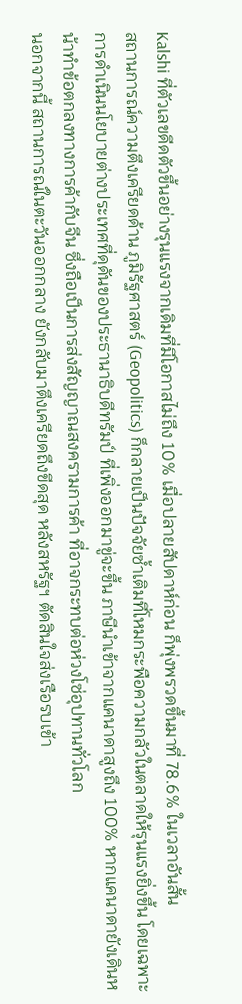Kalshi ที่ตัวเลขดีดตัวขึ้นอย่างรุนแรงจากเดิมที่มีโอกาสไม่ถึง 10% เมื่อปลายสัปดาห์ก่อน ก็พุ่งพรวดขึ้นมาที่ 78.6% ในเวลาอันสั้น
สถานการณ์ความตึงเครียดด้าน ภูมิรัฐศาสตร์ (Geopolitics) ก็กลายเป็นปัจจัยซ้ำเติมที่โหมกระพือความกลัวในตลาดให้รุนแรงยิ่งขึ้น โดยเฉพาะการดำเนินนโยบายต่างประเทศที่ดุดันของประธานาธิบดีทรัมป์ ที่เพิ่งออกมาขู่จะขึ้น ภาษีนำเข้าจากแคนาดาสูงถึง 100% หากแคนาดายังเดินหน้าทำข้อตกลงทางการค้ากับจีน ซึ่งถือเป็นการส่งสัญญาณสงครามการค้า ที่อาจกระทบต่อห่วงโซ่อุปทานทั่วโลก
นอกจากนี้ สถานการณ์ในตะวันออกกลาง ยังกลับมาตึงเครียดถึงขีดสุด หลังสหรัฐฯ ตัดสินใจส่งเรือรบเข้า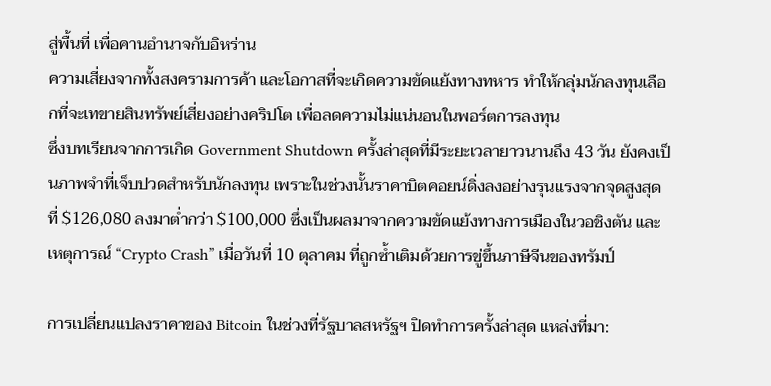สู่พื้นที่ เพื่อคานอำนาจกับอิหร่าน
ความเสี่ยงจากทั้งสงครามการค้า และโอกาสที่จะเกิดความขัดแย้งทางทหาร ทำให้กลุ่มนักลงทุนเลือกที่จะเทขายสินทรัพย์เสี่ยงอย่างคริปโต เพื่อลดความไม่แน่นอนในพอร์ตการลงทุน
ซึ่งบทเรียนจากการเกิด Government Shutdown ครั้งล่าสุดที่มีระยะเวลายาวนานถึง 43 วัน ยังคงเป็นภาพจำที่เจ็บปวดสำหรับนักลงทุน เพราะในช่วงนั้นราคาบิตคอยน์ดิ่งลงอย่างรุนแรงจากจุดสูงสุดที่ $126,080 ลงมาต่ำกว่า $100,000 ซึ่งเป็นผลมาจากความขัดแย้งทางการเมืองในวอชิงตัน และเหตุการณ์ “Crypto Crash” เมื่อวันที่ 10 ตุลาคม ที่ถูกซ้ำเติมด้วยการขู่ขึ้นภาษีจีนของทรัมป์

การเปลี่ยนแปลงราคาของ Bitcoin ในช่วงที่รัฐบาลสหรัฐฯ ปิดทำการครั้งล่าสุด แหล่งที่มา: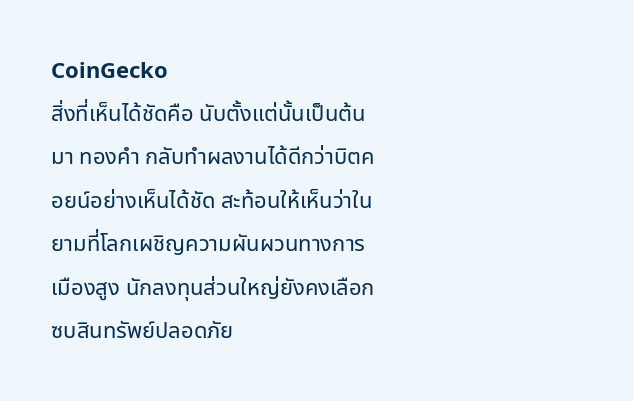CoinGecko
สิ่งที่เห็นได้ชัดคือ นับตั้งแต่นั้นเป็นต้นมา ทองคำ กลับทำผลงานได้ดีกว่าบิตคอยน์อย่างเห็นได้ชัด สะท้อนให้เห็นว่าในยามที่โลกเผชิญความผันผวนทางการเมืองสูง นักลงทุนส่วนใหญ่ยังคงเลือกซบสินทรัพย์ปลอดภัย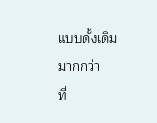แบบดั้งเดิมมากกว่า
ที่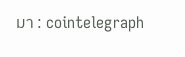มา : cointelegraph